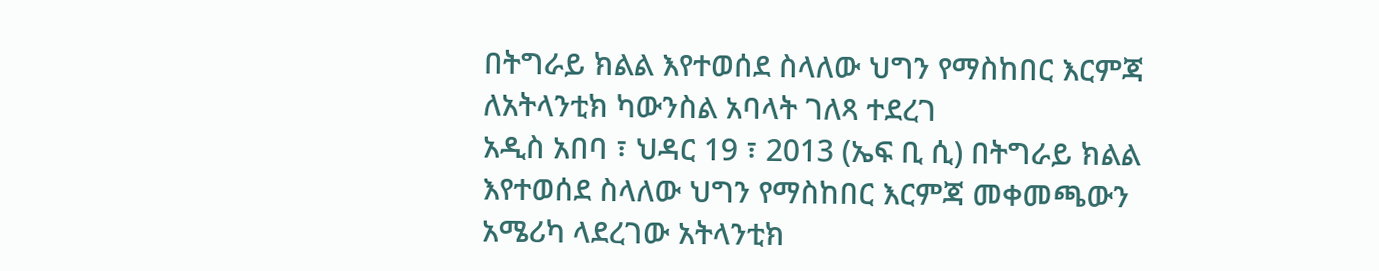በትግራይ ክልል እየተወሰደ ስላለው ህግን የማስከበር እርምጃ ለአትላንቲክ ካውንስል አባላት ገለጻ ተደረገ
አዲስ አበባ ፣ ህዳር 19 ፣ 2013 (ኤፍ ቢ ሲ) በትግራይ ክልል እየተወሰደ ስላለው ህግን የማስከበር እርምጃ መቀመጫውን አሜሪካ ላደረገው አትላንቲክ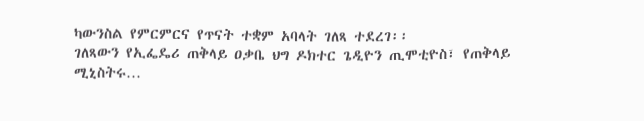ካውንስል የምርምርና የጥናት ተቋም አባላት ገለጻ ተደረገ፡፡
ገለጻውን የኢፌዴሪ ጠቅላይ ዐቃቤ ህግ ዶክተር ጌዲዮን ጢሞቲዮስ፣ የጠቅላይ ሚኒስትሩ…